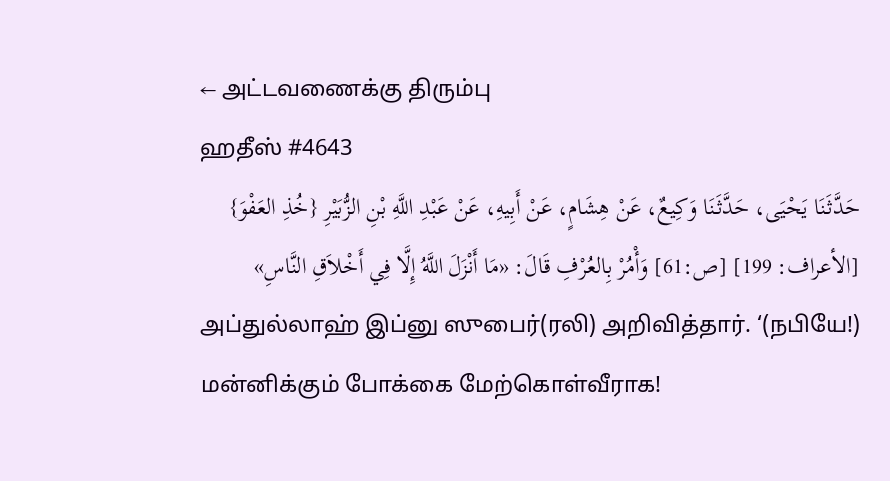← அட்டவணைக்கு திரும்பு
ஹதீஸ் #4643
حَدَّثَنَا يَحْيَى، حَدَّثَنَا وَكِيعٌ، عَنْ هِشَامٍ، عَنْ أَبِيهِ، عَنْ عَبْدِ اللَّهِ بْنِ الزُّبَيْرِ {خُذِ العَفْوَ} [الأعراف: 199] [ص:61] وَأْمُرْ بِالعُرْفِ قَالَ: «مَا أَنْزَلَ اللَّهُ إِلَّا فِي أَخْلاَقِ النَّاسِ»
அப்துல்லாஹ் இப்னு ஸுபைர்(ரலி) அறிவித்தார். ‘(நபியே!) மன்னிக்கும் போக்கை மேற்கொள்வீராக!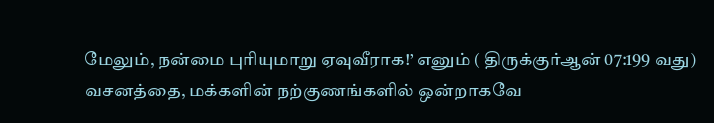மேலும், நன்மை புரியுமாறு ஏவுவீராக!’ எனும் ( திருக்குர்ஆன் 07:199 வது) வசனத்தை, மக்களின் நற்குணங்களில் ஒன்றாகவே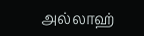அல்லாஹ்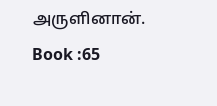அருளினான். Book :65